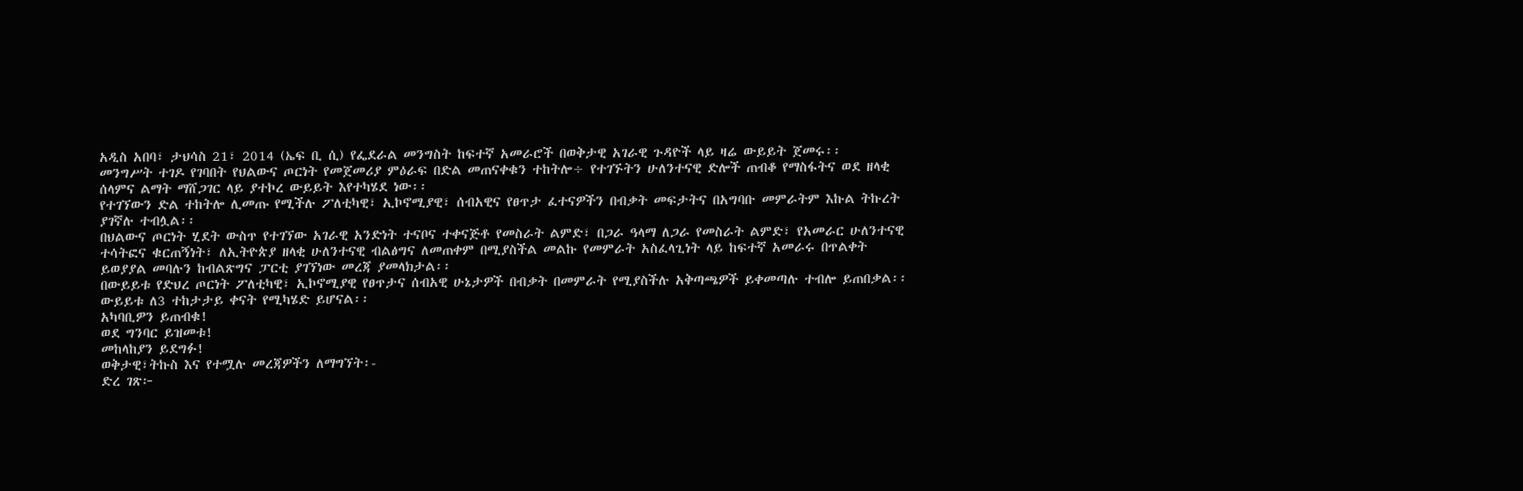አዲስ አበባ፣ ታህሳስ 21፣ 2014 (ኤፍ ቢ ሲ) የፌደራል መንግስት ከፍተኛ አመራሮች በወቅታዊ አገራዊ ጉዳዮች ላይ ዛሬ ውይይት ጀመሩ፡፡
መንግሥት ተገዶ የገባበት የህልውና ጦርነት የመጀመሪያ ምዕራፍ በድል መጠናቀቁን ተከትሎ÷ የተገኙትን ሁለንተናዊ ድሎች ጠብቆ የማስፋትና ወደ ዘላቂ ሰላምና ልማት ማሸጋገር ላይ ያተኮረ ውይይት እየተካሄደ ነው፡፡
የተገኘውን ድል ተከትሎ ሊመጡ የሚችሉ ፖለቲካዊ፣ ኢኮኖሚያዊ፣ ሰብአዊና የፀጥታ ፈተናዎችን በብቃት መፍታትና በአግባቡ መምራትም እኩል ትኩረት ያገኛሉ ተብሏል፡፡
በህልውና ጦርነት ሂደት ውስጥ የተገኘው አገራዊ አንድነት ተናቦና ተቀናጅቶ የመስራት ልምድ፣ በጋራ ዓላማ ለጋራ የመስራት ልምድ፣ የአመራር ሁለንተናዊ ተሳትፎና ቁርጠኝነት፣ ለኢትዮጵያ ዘላቂ ሁለንተናዊ ብልፅግና ለመጠቀም በሚያስችል መልኩ የመምራት አስፈላጊነት ላይ ከፍተኛ አመራሩ በጥልቀት ይወያያል መባሉን ከብልጽግና ፓርቲ ያገኘነው መረጃ ያመላክታል፡፡
በውይይቱ የድህረ ጦርነት ፖለቲካዊ፣ ኢኮኖሚያዊ የፀጥታና ሰብአዊ ሁኔታዎች በብቃት በመምራት የሚያስችሉ አቅጣጫዎች ይቀመጣሉ ተብሎ ይጠበቃል፡፡
ውይይቱ ለ3 ተከታታይ ቀናት የሚካሄድ ይሆናል፡፡
አካባቢዎን ይጠብቁ!
ወደ ግንባር ይዝመቱ!
መከላከያን ይደግፉ!
ወቅታዊ፣ትኩስ እና የተሟሉ መረጃዎችን ለማግኘት፡-
ድረ ገጽ፦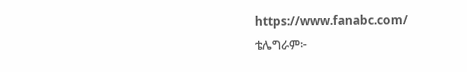https://www.fanabc.com/
ቴሌግራም፦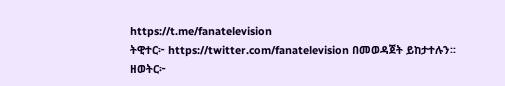https://t.me/fanatelevision
ትዊተር፦ https://twitter.com/fanatelevision በመወዳጀት ይከታተሉን፡፡
ዘወትር፦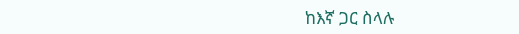ከእኛ ጋር ስላሉ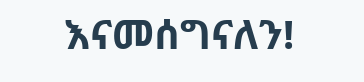እናመሰግናለን!